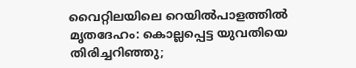വൈറ്റിലയിലെ റെയില്‍പാളത്തില്‍ മൃതദേഹം: കൊല്ലപ്പെട്ട യുവതിയെ തിരിച്ചറിഞ്ഞു;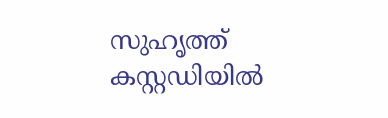സുഹൃത്ത് കസ്റ്റഡിയില്‍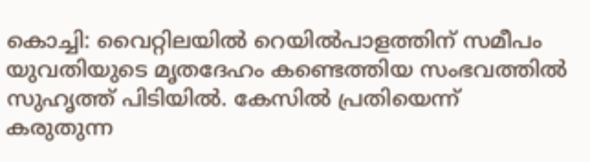കൊച്ചി: വൈറ്റിലയില്‍ റെയില്‍പാളത്തിന് സമീപം യുവതിയുടെ മൃതദേഹം കണ്ടെത്തിയ സംഭവത്തില്‍ സുഹൃത്ത് പിടിയില്‍. കേസില്‍ പ്രതിയെന്ന് കരുതുന്ന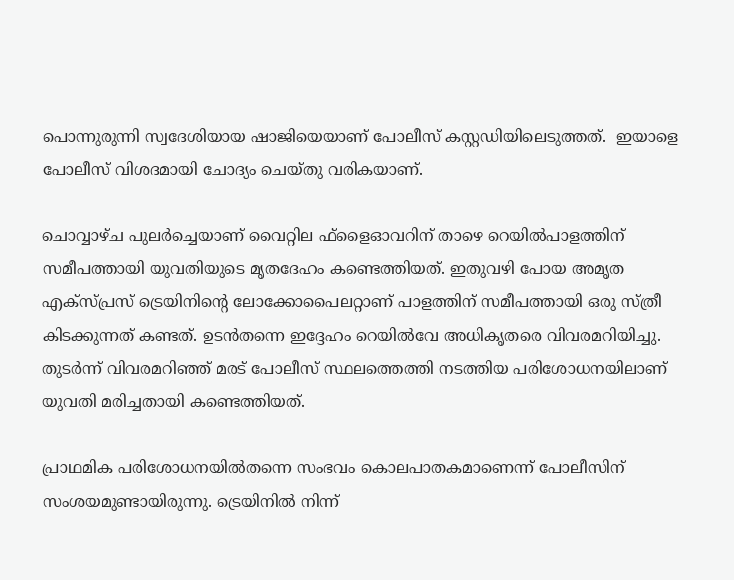പൊന്നുരുന്നി സ്വദേശിയായ ഷാജിയെയാണ് പോലീസ് കസ്റ്റഡിയിലെടുത്തത്.  ഇയാളെ പോലീസ് വിശദമായി ചോദ്യം ചെയ്തു വരികയാണ്.

ചൊവ്വാഴ്ച പുലര്‍ച്ചെയാണ് വൈറ്റില ഫ്‌ളൈഓവറിന് താഴെ റെയില്‍പാളത്തിന് സമീപത്തായി യുവതിയുടെ മൃതദേഹം കണ്ടെത്തിയത്. ഇതുവഴി പോയ അമൃത എക്‌സ്പ്രസ് ട്രെയിനിന്റെ ലോക്കോപൈലറ്റാണ് പാളത്തിന് സമീപത്തായി ഒരു സ്ത്രീ കിടക്കുന്നത് കണ്ടത്. ഉടന്‍തന്നെ ഇദ്ദേഹം റെയില്‍വേ അധികൃതരെ വിവരമറിയിച്ചു. തുടര്‍ന്ന് വിവരമറിഞ്ഞ് മരട് പോലീസ് സ്ഥലത്തെത്തി നടത്തിയ പരിശോധനയിലാണ് യുവതി മരിച്ചതായി കണ്ടെത്തിയത്.

പ്രാഥമിക പരിശോധനയില്‍തന്നെ സംഭവം കൊലപാതകമാണെന്ന് പോലീസിന് സംശയമുണ്ടായിരുന്നു. ട്രെയിനില്‍ നിന്ന്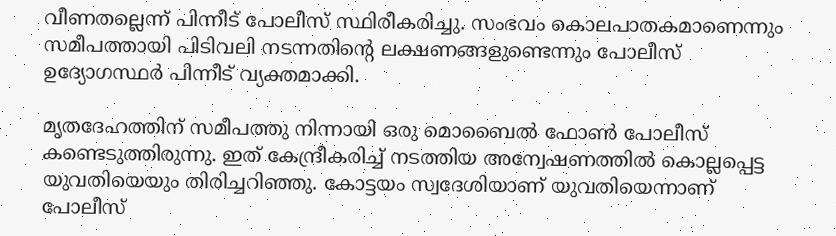വീണതല്ലെന്ന് പിന്നീട് പോലീസ് സ്ഥിരീകരിച്ചു. സംഭവം കൊലപാതകമാണെന്നും സമീപത്തായി പിടിവലി നടന്നതിന്റെ ലക്ഷണങ്ങളുണ്ടെന്നും പോലീസ് ഉദ്യോഗസ്ഥര്‍ പിന്നീട് വ്യക്തമാക്കി.

മൃതദേഹത്തിന് സമീപത്തു നിന്നായി ഒരു മൊബൈല്‍ ഫോണ്‍ പോലീസ് കണ്ടെടുത്തിരുന്നു. ഇത് കേന്ദ്രീകരിച്ച് നടത്തിയ അന്വേഷണത്തില്‍ കൊല്ലപ്പെട്ട യുവതിയെയും തിരിച്ചറിഞ്ഞു. കോട്ടയം സ്വദേശിയാണ് യുവതിയെന്നാണ് പോലീസ്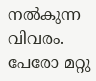നല്‍കുന്ന വിവരം. പേരോ മറ്റു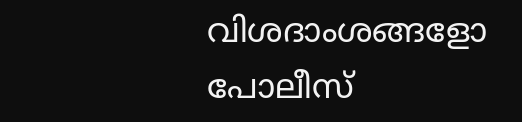വിശദാംശങ്ങളോ പോലീസ്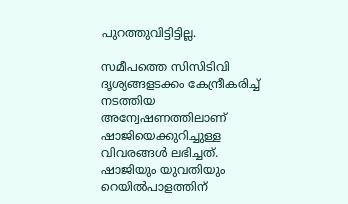പുറത്തുവിട്ടിട്ടില്ല.

സമീപത്തെ സിസിടിവി ദൃശ്യങ്ങളടക്കം കേന്ദ്രീകരിച്ച് നടത്തിയ അന്വേഷണത്തിലാണ് ഷാജിയെക്കുറിച്ചുള്ള വിവരങ്ങള്‍ ലഭിച്ചത്. ഷാജിയും യുവതിയും റെയില്‍പാളത്തിന്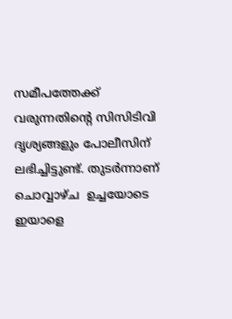സമീപത്തേക്ക് വരുന്നതിന്റെ സിസിടിവി ദൃശ്യങ്ങളും പോലീസിന് ലഭിച്ചിട്ടുണ്ട്. തുടര്‍ന്നാണ് ചൊവ്വാഴ്ച  ഉച്ചയോടെ ഇയാളെ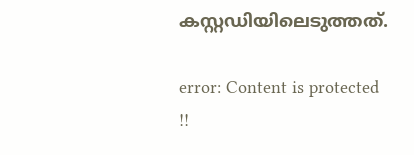കസ്റ്റഡിയിലെടുത്തത്.

error: Content is protected !!